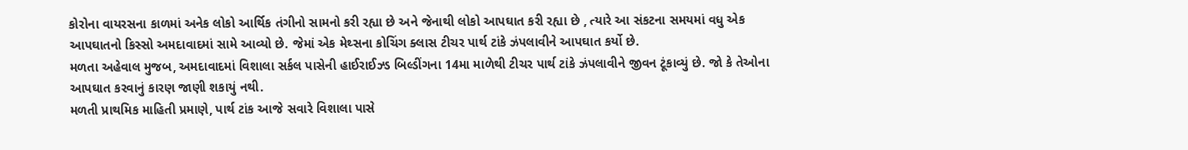કોરોના વાયરસના કાળમાં અનેક લોકો આર્થિક તંગીનો સામનો કરી રહ્યા છે અને જેનાથી લોકો આપઘાત કરી રહ્યા છે , ત્યારે આ સંકટના સમયમાં વધુ એક આપઘાતનો કિસ્સો અમદાવાદમાં સામે આવ્યો છે. જેમાં એક મેથ્સના કોચિંગ ક્લાસ ટીચર પાર્થ ટાંકે ઝંપલાવીને આપઘાત કર્યો છે.
મળતા અહેવાલ મુજબ, અમદાવાદમાં વિશાલા સર્કલ પાસેની હાઈરાઈઝ્ડ બિલ્ડીંગના 14મા માળેથી ટીચર પાર્થ ટાંકે ઝંપલાવીને જીવન ટૂંકાવ્યું છે. જો કે તેઓના આપઘાત કરવાનું કારણ જાણી શકાયું નથી.
મળતી પ્રાથમિક માહિતી પ્રમાણે, પાર્થ ટાંક આજે સવારે વિશાલા પાસે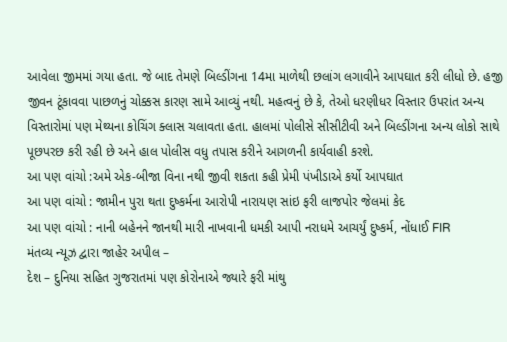આવેલા જીમમાં ગયા હતા. જે બાદ તેમણે બિલ્ડીંગના 14મા માળેથી છલાંગ લગાવીને આપઘાત કરી લીધો છે. હજી જીવન ટૂંકાવવા પાછળનું ચોક્કસ કારણ સામે આવ્યું નથી. મહત્વનું છે કે, તેઓ ધરણીધર વિસ્તાર ઉપરાંત અન્ય વિસ્તારોમાં પણ મેથ્યના કોચિંગ ક્લાસ ચલાવતા હતા. હાલમાં પોલીસે સીસીટીવી અને બિલ્ડીંગના અન્ય લોકો સાથે પૂછપરછ કરી રહી છે અને હાલ પોલીસ વધુ તપાસ કરીને આગળની કાર્યવાહી કરશે.
આ પણ વાંચો :અમે એક-બીજા વિના નથી જીવી શકતા કહી પ્રેમી પંખીડાએ કર્યો આપઘાત
આ પણ વાંચો : જામીન પુરા થતા દુષ્કર્મના આરોપી નારાયણ સાંઇ ફરી લાજપોર જેલમાં કેદ
આ પણ વાંચો : નાની બહેનને જાનથી મારી નાખવાની ધમકી આપી નરાધમે આચર્યું દુષ્કર્મ, નોંધાઈ FIR
મંતવ્ય ન્યૂઝ દ્વારા જાહેર અપીલ –
દેશ – દુનિયા સહિત ગુજરાતમાં પણ કોરોનાએ જ્યારે ફરી માંથુ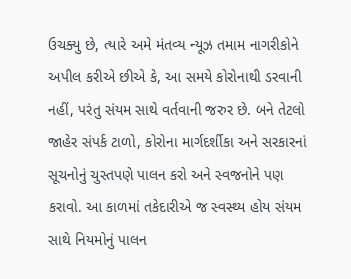ઉચક્યુ છે, ત્યારે અમે મંતવ્ય ન્યૂઝ તમામ નાગરીકોને અપીલ કરીએ છીએ કે, આ સમયે કોરોનાથી ડરવાની નહીં, પરંતુ સંયમ સાથે વર્તવાની જરુર છે. બને તેટલો જાહેર સંપર્ક ટાળો, કોરોના માર્ગદર્શીકા અને સરકારનાં સૂચનોનું ચુસ્તપણે પાલન કરો અને સ્વજનોને પણ કરાવો. આ કાળમાં તકેદારીએ જ સ્વસ્થ્ય હોય સંયમ સાથે નિયમોનું પાલન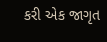કરી એક જાગૃત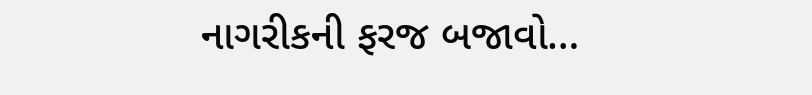નાગરીકની ફરજ બજાવો…